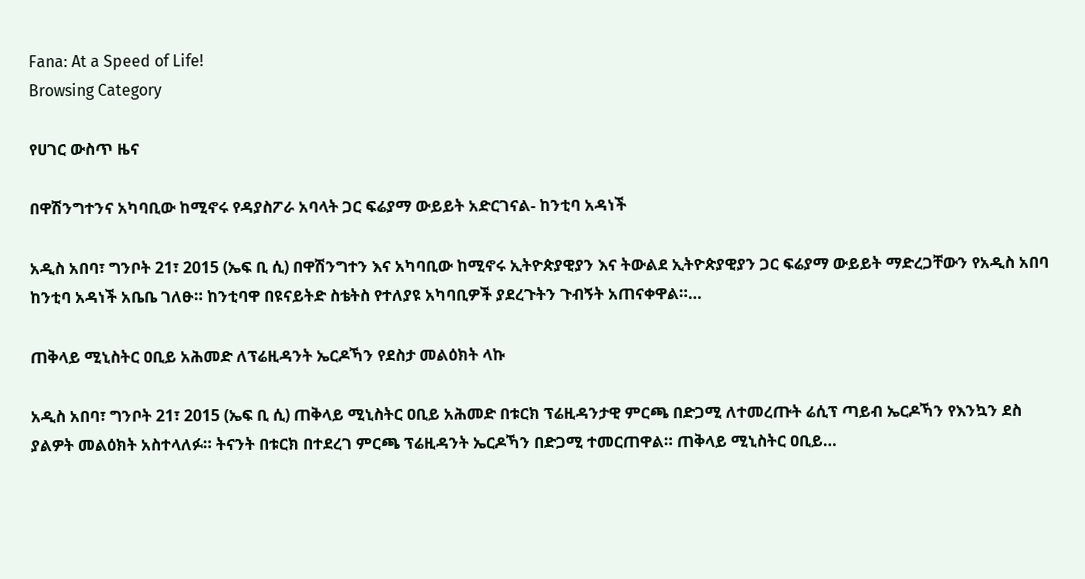Fana: At a Speed of Life!
Browsing Category

የሀገር ውስጥ ዜና

በዋሽንግተንና አካባቢው ከሚኖሩ የዳያስፖራ አባላት ጋር ፍሬያማ ውይይት አድርገናል- ከንቲባ አዳነች

አዲስ አበባ፣ ግንቦት 21፣ 2015 (ኤፍ ቢ ሲ) በዋሽንግተን እና አካባቢው ከሚኖሩ ኢትዮጵያዊያን እና ትውልደ ኢትዮጵያዊያን ጋር ፍሬያማ ውይይት ማድረጋቸውን የአዲስ አበባ ከንቲባ አዳነች አቤቤ ገለፁ። ከንቲባዋ በዩናይትድ ስቴትስ የተለያዩ አካባቢዎች ያደረጉትን ጉብኝት አጠናቀዋል።…

ጠቅላይ ሚኒስትር ዐቢይ አሕመድ ለፕሬዚዳንት ኤርዶኻን የደስታ መልዕክት ላኩ

አዲስ አበባ፣ ግንቦት 21፣ 2015 (ኤፍ ቢ ሲ) ጠቅላይ ሚኒስትር ዐቢይ አሕመድ በቱርክ ፕሬዚዳንታዊ ምርጫ በድጋሚ ለተመረጡት ሬሲፕ ጣይብ ኤርዶኻን የእንኳን ደስ ያልዎት መልዕክት አስተላለፉ። ትናንት በቱርክ በተደረገ ምርጫ ፕሬዚዳንት ኤርዶኻን በድጋሚ ተመርጠዋል። ጠቅላይ ሚኒስትር ዐቢይ…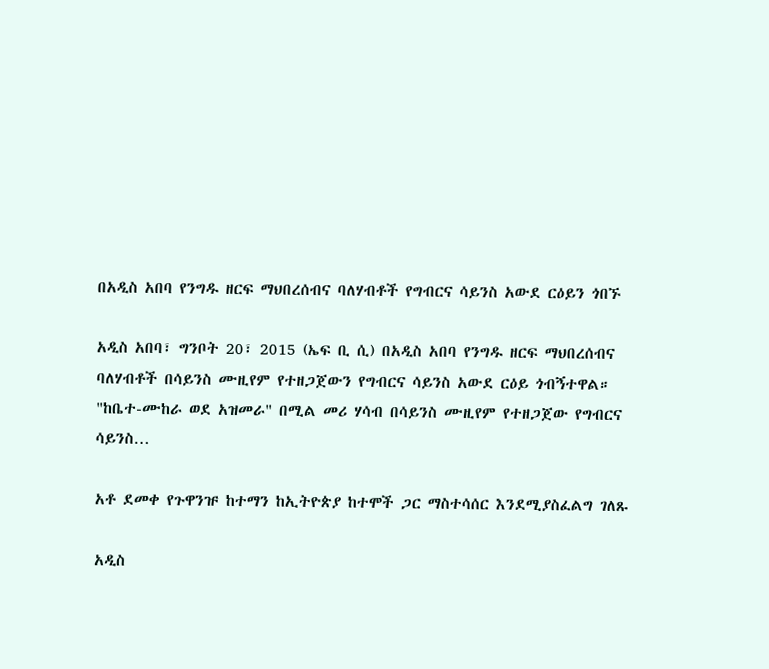በአዲስ አበባ የንግዱ ዘርፍ ማህበረሰብና ባለሃብቶች የግብርና ሳይንስ አውደ ርዕይን ጎበኙ

አዲስ አበባ፣ ግንቦት 20፣ 2015 (ኤፍ ቢ ሲ) በአዲስ አበባ የንግዱ ዘርፍ ማህበረሰብና ባለሃብቶች በሳይንስ ሙዚየም የተዘጋጀውን የግብርና ሳይንስ አውደ ርዕይ ጎብኝተዋል። "ከቤተ-ሙከራ ወደ አዝመራ" በሚል መሪ ሃሳብ በሳይንስ ሙዚየም የተዘጋጀው የግብርና ሳይንስ…

አቶ ደመቀ የጉዋንዡ ከተማን ከኢትዮጵያ ከተሞች ጋር ማስተሳሰር እንደሚያስፈልግ ገለጹ

አዲስ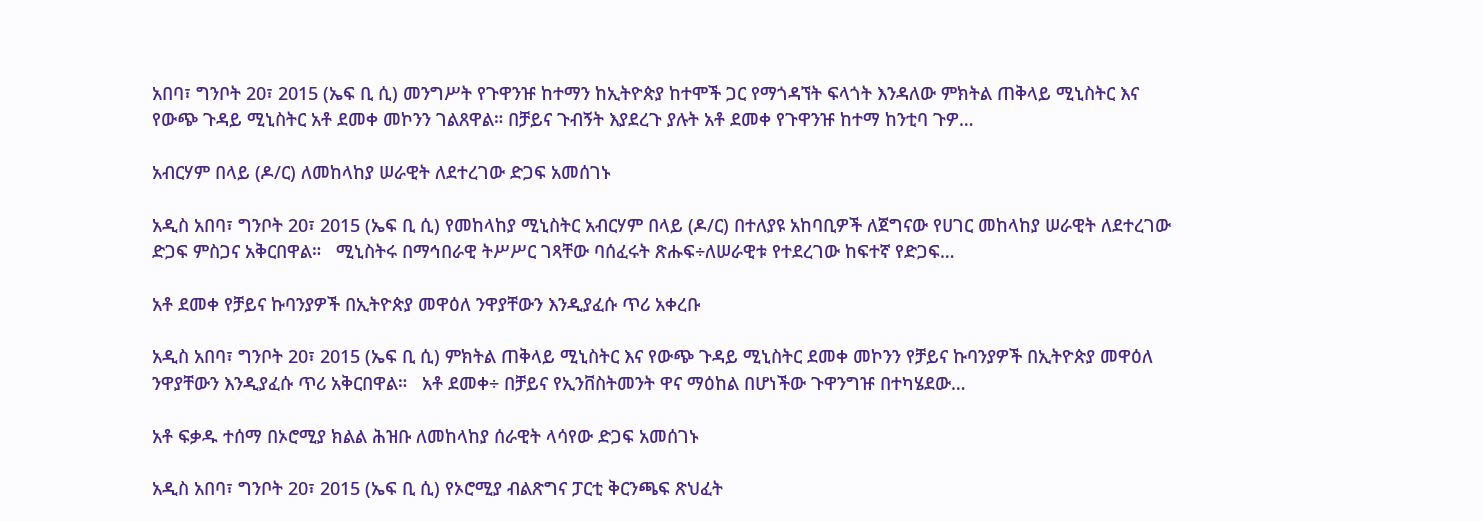አበባ፣ ግንቦት 20፣ 2015 (ኤፍ ቢ ሲ) መንግሥት የጉዋንዡ ከተማን ከኢትዮጵያ ከተሞች ጋር የማጎዳኘት ፍላጎት እንዳለው ምክትል ጠቅላይ ሚኒስትር እና የውጭ ጉዳይ ሚኒስትር አቶ ደመቀ መኮንን ገልጸዋል። በቻይና ጉብኝት እያደረጉ ያሉት አቶ ደመቀ የጉዋንዡ ከተማ ከንቲባ ጉዎ…

አብርሃም በላይ (ዶ/ር) ለመከላከያ ሠራዊት ለደተረገው ድጋፍ አመሰገኑ

አዲስ አበባ፣ ግንቦት 20፣ 2015 (ኤፍ ቢ ሲ) የመከላከያ ሚኒስትር አብርሃም በላይ (ዶ/ር) በተለያዩ አከባቢዎች ለጀግናው የሀገር መከላከያ ሠራዊት ለደተረገው ድጋፍ ምስጋና አቅርበዋል።   ሚኒስትሩ በማኅበራዊ ትሥሥር ገጻቸው ባሰፈሩት ጽሑፍ÷ለሠራዊቱ የተደረገው ከፍተኛ የድጋፍ…

አቶ ደመቀ የቻይና ኩባንያዎች በኢትዮጵያ መዋዕለ ንዋያቸውን እንዲያፈሱ ጥሪ አቀረቡ

አዲስ አበባ፣ ግንቦት 20፣ 2015 (ኤፍ ቢ ሲ) ምክትል ጠቅላይ ሚኒስትር እና የውጭ ጉዳይ ሚኒስትር ደመቀ መኮንን የቻይና ኩባንያዎች በኢትዮጵያ መዋዕለ ንዋያቸውን እንዲያፈሱ ጥሪ አቅርበዋል።   አቶ ደመቀ÷ በቻይና የኢንቨስትመንት ዋና ማዕከል በሆነችው ጉዋንግዡ በተካሄደው…

አቶ ፍቃዱ ተሰማ በኦሮሚያ ክልል ሕዝቡ ለመከላከያ ሰራዊት ላሳየው ድጋፍ አመሰገኑ

አዲስ አበባ፣ ግንቦት 20፣ 2015 (ኤፍ ቢ ሲ) የኦሮሚያ ብልጽግና ፓርቲ ቅርንጫፍ ጽህፈት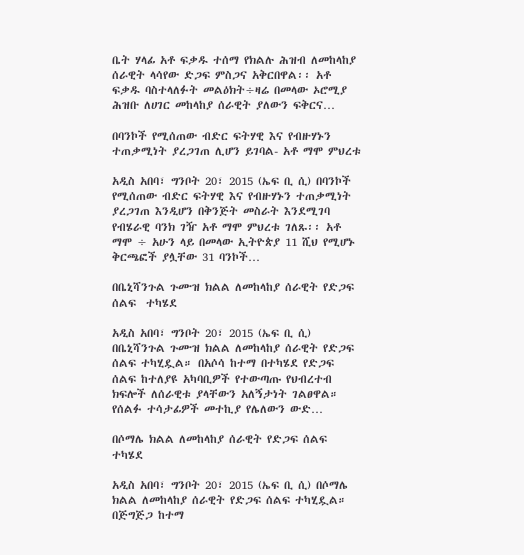ቤት ሃላፊ አቶ ፍቃዱ ተሰማ የክልሉ ሕዝብ ለመከላከያ ሰራዊት ላሳየው ድጋፍ ምስጋና አቅርበዋል፡፡ አቶ ፍቃዱ ባስተላለፉት መልዕክት÷ዛሬ በመላው ኦሮሚያ ሕዝቡ ለሀገር መከላከያ ሰራዊት ያለውን ፍቅርና…

በባንኮች የሚሰጠው ብድር ፍትሃዊ እና የብዙሃኑን ተጠቃሚነት ያረጋገጠ ሊሆን ይገባል- አቶ ማሞ ምህረቱ

አዲስ አበባ፣ ግንቦት 20፣ 2015 (ኤፍ ቢ ሲ) በባንኮች የሚሰጠው ብድር ፍትሃዊ እና የብዙሃኑን ተጠቃሚነት ያረጋገጠ እንዲሆን በቅንጅት መስራት እንደሚገባ የብሄራዊ ባንክ ገዥ አቶ ማሞ ምህረቱ ገለጹ፡፡ አቶ ማሞ ÷ አሁን ላይ በመላው ኢትዮጵያ 11 ሺህ የሚሆኑ ቅርጫፎች ያሏቸው 31 ባንኮች…

በቤኒሻንጉል ጉሙዝ ክልል ለመከላከያ ሰራዊት የድጋፍ ሰልፍ  ተካሄደ

አዲስ አበባ፣ ግንቦት 20፣ 2015 (ኤፍ ቢ ሲ) በቤኒሻንጉል ጉሙዝ ክልል ለመከላከያ ሰራዊት የድጋፍ ሰልፍ ተካሂዷል። በአሶሳ ከተማ በተካሄደ የድጋፍ ሰልፍ ከተለያዩ አካባቢዎች የተውጣጡ የህብረተብ ክፍሎች ለሰራዊቱ ያላቸውን አለኝታነት ገልፀዋል። የሰልፉ ተሳታፊዎች መተኪያ የሌለውን ውድ…

በሶማሌ ክልል ለመከላከያ ሰራዊት የድጋፍ ሰልፍ ተካሄደ

አዲስ አበባ፣ ግንቦት 20፣ 2015 (ኤፍ ቢ ሲ) በሶማሌ ክልል ለመከላከያ ሰራዊት የድጋፍ ሰልፍ ተካሂዷል። በጅግጅጋ ከተማ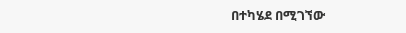በተካሄደ በሚገኘው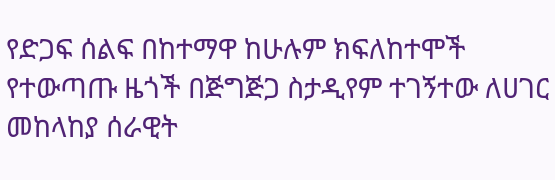የድጋፍ ሰልፍ በከተማዋ ከሁሉም ክፍለከተሞች የተውጣጡ ዜጎች በጅግጅጋ ስታዲየም ተገኝተው ለሀገር መከላከያ ሰራዊት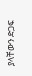ያላቸውን ድጋፍ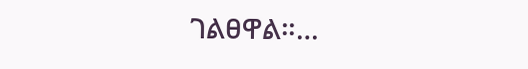ገልፀዋል።…